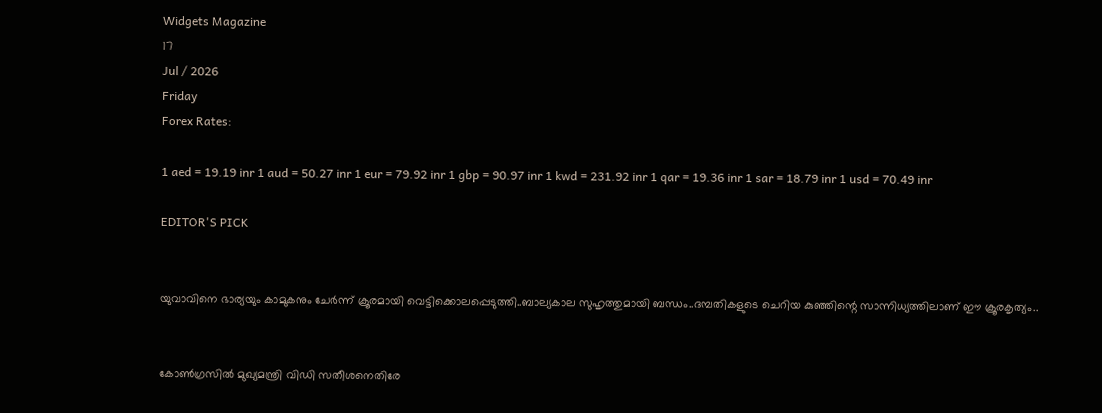Widgets Magazine
17
Jul / 2026
Friday
Forex Rates:

1 aed = 19.19 inr 1 aud = 50.27 inr 1 eur = 79.92 inr 1 gbp = 90.97 inr 1 kwd = 231.92 inr 1 qar = 19.36 inr 1 sar = 18.79 inr 1 usd = 70.49 inr

EDITOR'S PICK


യുവാവിനെ ഭാര്യയും കാമുകനും ചേര്‍ന്ന് ക്രൂരമായി വെട്ടിക്കൊലപ്പെടുത്തി..ബാല്യകാല സുഹൃത്തുമായി ബന്ധം..ദമ്പതികളുടെ ചെറിയ കുഞ്ഞിന്റെ സാന്നിധ്യത്തിലാണ് ഈ ക്രൂരകൃത്യം..


കോണ്‍ഗ്രസില്‍ മുഖ്യമന്ത്രി വിഡി സതീശനെതിരേ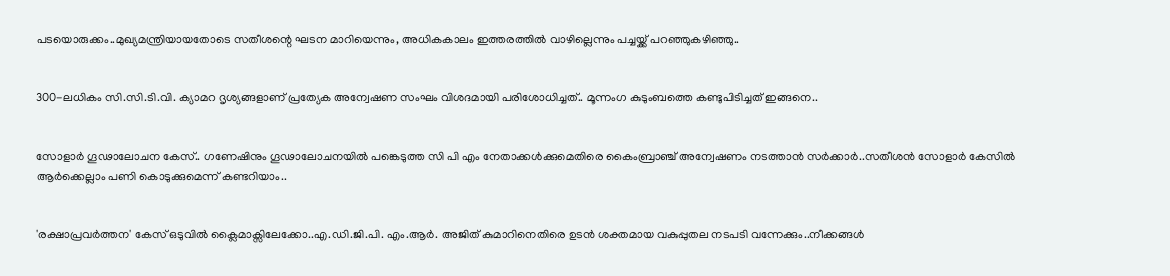പടയൊരുക്കം..മുഖ്യമന്ത്രിയായതോടെ സതീശന്റെ ഘടന മാറിയെന്നും, അധികകാലം ഇത്തരത്തില്‍ വാഴില്ലെന്നും പച്ചയ്ക്ക് പറഞ്ഞുകഴിഞ്ഞു..


300-ലധികം സി.സി.ടി.വി. ക്യാമറ ദൃശ്യങ്ങളാണ് പ്രത്യേക അന്വേഷണ സംഘം വിശദമായി പരിശോധിച്ചത്.. മൂന്നംഗ കുടുംബത്തെ കണ്ടുപിടിച്ചത് ഇങ്ങനെ..


സോളാർ ഗൂഢാലോചന കേസ്.. ഗണേഷിനും ഗൂഢാലോചനയിൽ പങ്കെടുത്ത സി പി എം നേതാക്കൾക്കുമെതിരെ കൈംബ്രാഞ്ച് അന്വേഷണം നടത്താൻ സർക്കാർ..സതീശൻ സോളാർ കേസിൽ ആർക്കെല്ലാം പണി കൊടുക്കുമെന്ന് കണ്ടറിയാം..


'രക്ഷാപ്രവര്‍ത്തന' കേസ് ഒടുവിൽ ക്ലൈമാക്സിലേക്കോ..എ.ഡി.ജി.പി. എം.ആര്‍. അജിത് കുമാറിനെതിരെ ഉടന്‍ ശക്തമായ വകുപ്പുതല നടപടി വന്നേക്കും..നീക്കങ്ങൾ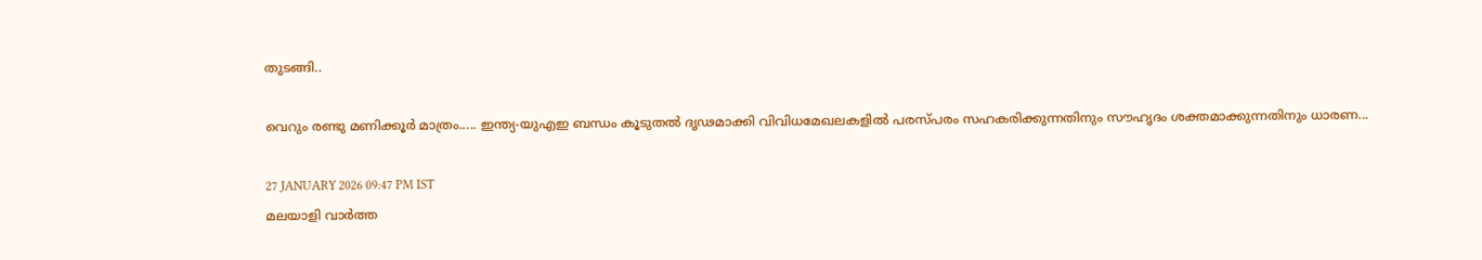തുടങ്ങി..

വെറും രണ്ടു മണിക്കൂര്‍ മാത്രം..... ഇന്ത്യ-യുഎഇ ബന്ധം കൂടുതൽ ദൃഢമാക്കി വിവിധമേഖലകളിൽ പരസ്പരം സഹകരിക്കുന്നതിനും സൗഹൃദം ശക്തമാക്കുന്നതിനും ധാരണ...

27 JANUARY 2026 09:47 PM IST
മലയാളി വാര്‍ത്ത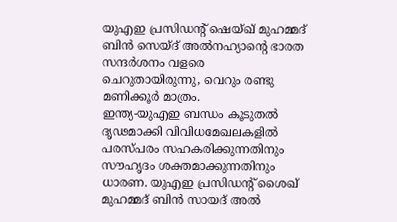യുഎഇ പ്രസിഡന്റ് ഷെയ്ഖ് മുഹമ്മദ് ബിന്‍ സെയ്ദ് അല്‍നഹ്യാന്റെ ഭാരത സന്ദര്‍ശനം വളരെ ചെറുതായിരുന്നു, വെറും രണ്ടു മണിക്കൂര്‍ മാത്രം.
ഇന്ത്യ-യുഎഇ ബന്ധം കൂടുതൽ ദൃഢമാക്കി വിവിധമേഖലകളിൽ പരസ്പരം സഹകരിക്കുന്നതിനും സൗഹൃദം ശക്തമാക്കുന്നതിനും ധാരണ. യുഎഇ പ്രസിഡന്റ് ശൈഖ് മുഹമ്മദ് ബിൻ സായദ് അൽ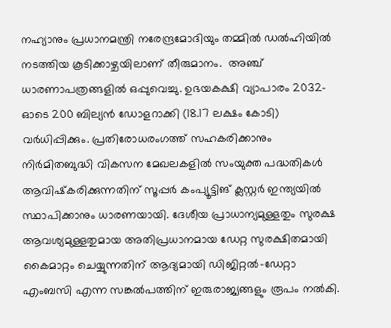നഹ്യാനും പ്രധാനമന്ത്രി നരേന്ദ്രമോദിയും തമ്മിൽ ഡൽഹിയിൽ നടത്തിയ കൂടിക്കാഴ്ചയിലാണ് തീരുമാനം.  അഞ്ച് ധാരണാപത്രങ്ങളിൽ ഒപ്പുവെച്ചു. ഉഭയകക്ഷി വ്യാപാരം 2032-ഓടെ 200 ബില്യൻ ഡോളറാക്കി (18.17 ലക്ഷം കോടി) വർധിപ്പിക്കും. പ്രതിരോധരംഗത്ത് സഹകരിക്കാനും നിർമിതബുദ്ധി വികസന മേഖലകളിൽ സംയുക്ത പദ്ധതികൾ ആവിഷ്‌കരിക്കുന്നതിന് സൂപ്പർ കംപ്യൂട്ടിങ് ക്ലസ്റ്റർ ഇന്ത്യയിൽ സ്ഥാപിക്കാനും ധാരണയായി. ദേശീയ പ്രാധാന്യമുള്ളതും സുരക്ഷ ആവശ്യമുള്ളതുമായ അതിപ്രധാനമായ ഡേറ്റ സുരക്ഷിതമായി കൈമാറ്റം ചെയ്യുന്നതിന് ആദ്യമായി ഡിജിറ്റൽ-ഡേറ്റാ എംബസി എന്ന സങ്കൽപത്തിന് ഇരുരാജ്യങ്ങളും രൂപം നൽകി.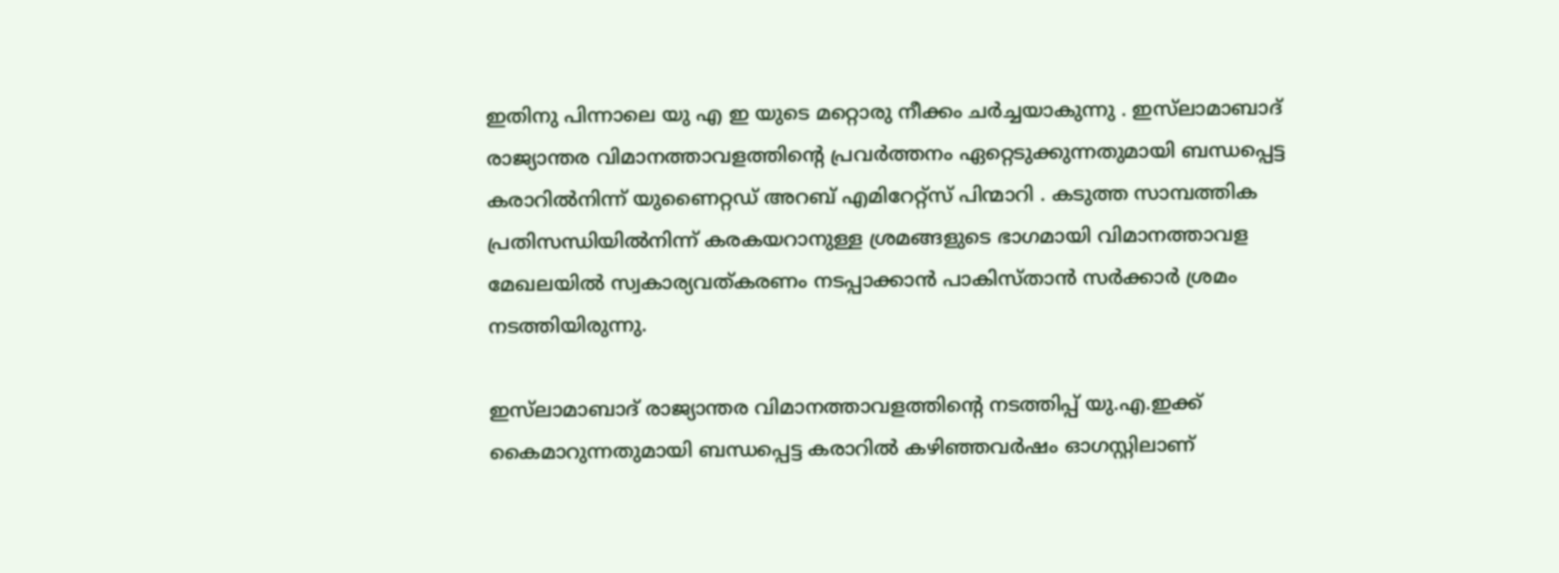ഇതിനു പിന്നാലെ യു എ ഇ യുടെ മറ്റൊരു നീക്കം ചർച്ചയാകുന്നു . ഇസ്‌ലാമാബാദ് രാജ്യാന്തര വിമാനത്താവളത്തിന്റെ പ്രവർത്തനം ഏറ്റെടുക്കുന്നതുമായി ബന്ധപ്പെട്ട കരാറിൽനിന്ന് യുണൈറ്റഡ് അറബ് എമിറേറ്റ്സ് പിന്മാറി . കടുത്ത സാമ്പത്തിക പ്രതിസന്ധിയിൽനിന്ന് കരകയറാനുള്ള ശ്രമങ്ങളുടെ ഭാഗമായി വിമാനത്താവള മേഖലയിൽ സ്വകാര്യവത്കരണം നടപ്പാക്കാൻ പാകിസ്താൻ സർക്കാർ ശ്രമം നടത്തിയിരുന്നു.

ഇസ്‌ലാമാബാദ് രാജ്യാന്തര വിമാനത്താവളത്തിന്റെ നടത്തിപ്പ് യു.എ.ഇക്ക് കൈമാറുന്നതുമായി ബന്ധപ്പെട്ട കരാറിൽ കഴിഞ്ഞവർഷം ഓഗസ്റ്റിലാണ്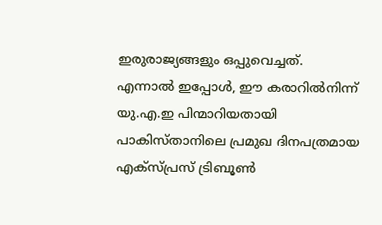ഇരുരാജ്യങ്ങളും ഒപ്പുവെച്ചത്. എന്നാൽ ഇപ്പോൾ, ഈ കരാറിൽനിന്ന് യു.എ.ഇ പിന്മാറിയതായി പാകിസ്താനിലെ പ്രമുഖ ദിനപത്രമായ എക്സ്പ്രസ് ട്രിബൂൺ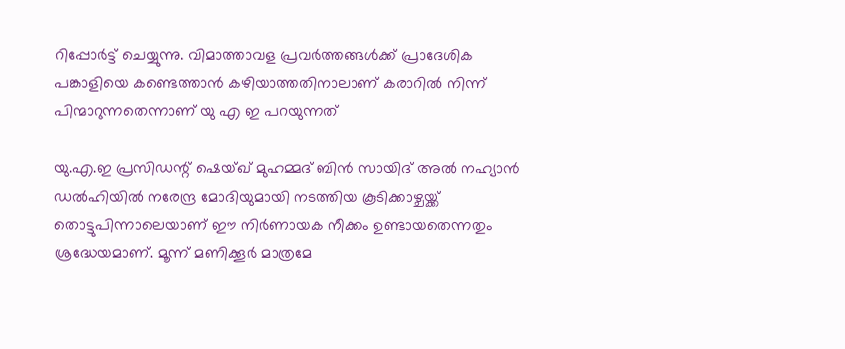റിപ്പോർട്ട് ചെയ്യുന്നു. വിമാത്താവള പ്രവർത്തങ്ങൾക്ക് പ്രാദേശിക പങ്കാളിയെ കണ്ടെത്താൻ കഴിയാത്തതിനാലാണ് കരാറിൽ നിന്ന് പിന്മാറുന്നതെന്നാണ് യു എ ഇ പറയുന്നത്

യു.എ.ഇ പ്രസിഡന്റ് ഷെയ്ഖ് മുഹമ്മദ് ബിൻ സായിദ് അൽ നഹ്യാൻ ഡൽഹിയിൽ നരേന്ദ്ര മോദിയുമായി നടത്തിയ കൂടിക്കാഴ്ചയ്ക്ക് തൊട്ടുപിന്നാലെയാണ് ഈ നിർണായക നീക്കം ഉണ്ടായതെന്നതും ശ്രദ്ധേയമാണ്. മൂന്ന് മണിക്കൂർ മാത്രമേ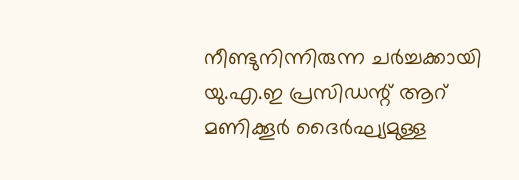നീണ്ടുനിന്നിരുന്ന ചർച്ചക്കായി യു.എ.ഇ പ്രസിഡന്റ് ആറ് മണിക്കൂർ ദൈർഘ്യമുള്ള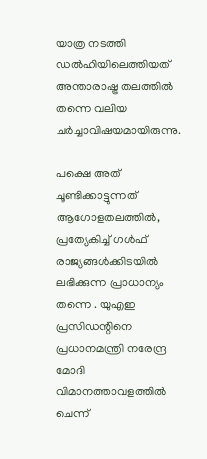യാത്ര നടത്തി ഡൽഹിയിലെത്തിയത് അന്താരാഷ്ട്ര തലത്തിൽ തന്നെ വലിയ ചർച്ചാവിഷയമായിരുന്നു.

പക്ഷെ അത് ചൂണ്ടിക്കാട്ടുന്നത് ആഗോളതലത്തില്‍, പ്രത്യേകിച്ച് ഗള്‍ഫ് രാജ്യങ്ങള്‍ക്കിടയില്‍ ലഭിക്കുന്ന പ്രാധാന്യം തന്നെ . യുഎഇ പ്രസിഡന്റിനെ പ്രധാനമന്ത്രി നരേന്ദ്ര മോദി വിമാനത്താവളത്തില്‍ ചെന്ന്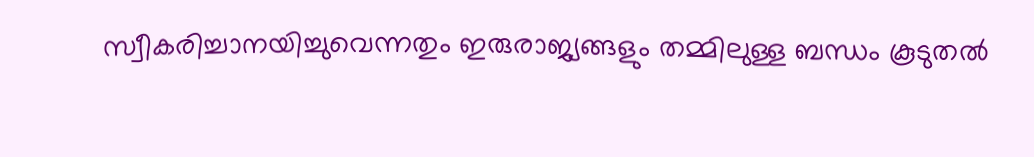സ്വീകരിച്ചാനയിച്ചുവെന്നതും ഇരുരാജ്യങ്ങളും തമ്മിലുള്ള ബന്ധം കൂടുതല്‍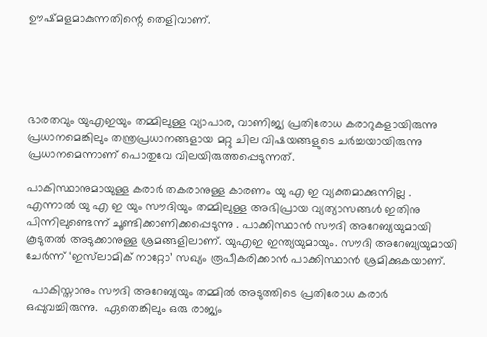ഊഷ്മളമാകുന്നതിന്റെ തെളിവാണ്.





ഭാരതവും യുഎഇയും തമ്മിലുള്ള വ്യാപാര, വാണിജ്യ പ്രതിരോധ കരാറുകളായിരുന്നു പ്രധാനമെങ്കിലും തന്ത്രപ്രധാനങ്ങളായ മറ്റു ചില വിഷയങ്ങളുടെ ചര്‍ച്ചയായിരുന്നു പ്രധാനമെന്നാണ് പൊതുവേ വിലയിരുത്തപ്പെടുന്നത്.

പാകിസ്ഥാനുമായുള്ള കരാർ തകരാനുള്ള കാരണം യു എ ഇ വ്യക്തമാക്കുന്നില്ല . എന്നാൽ യു എ ഇ യും സൗദിയും തമ്മിലുള്ള അഭിപ്രായ വ്യത്യാസങ്ങൾ ഇതിനു പിന്നിലുണ്ടെന്ന് ചൂണ്ടിക്കാണിക്കപ്പെടുന്നു . പാക്കിസ്ഥാൻ സൗദി അറേബ്യയുമായി കൂടുതൽ അടുക്കാനുള്ള ശ്രമങ്ങളിലാണ്. യുഎഇ ഇന്ത്യയുമായും. സൗദി അറേബ്യയുമായി ചേർന്ന് ‘ഇസ്‌ലാമിക് നാറ്റോ’ സഖ്യം രൂപീകരിക്കാൻ പാക്കിസ്ഥാൻ ശ്രമിക്കുകയാണ്.

  പാകിസ്താനും സൗദി അറേബ്യയും തമ്മില്‍ അടുത്തിടെ പ്രതിരോധ കരാര്‍ ഒപ്പുവച്ചിരുന്നു.  ഏതെങ്കിലും ഒരു രാജ്യം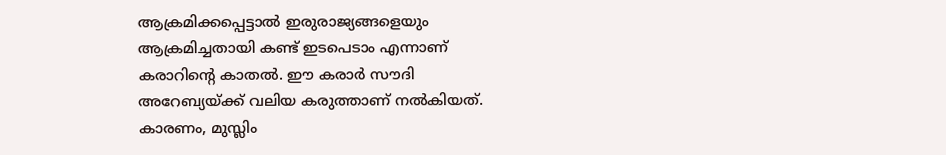ആക്രമിക്കപ്പെട്ടാല്‍ ഇരുരാജ്യങ്ങളെയും ആക്രമിച്ചതായി കണ്ട് ഇടപെടാം എന്നാണ് കരാറിന്റെ കാതല്‍. ഈ കരാര്‍ സൗദി അറേബ്യയ്ക്ക് വലിയ കരുത്താണ് നല്‍കിയത്. കാരണം, മുസ്ലിം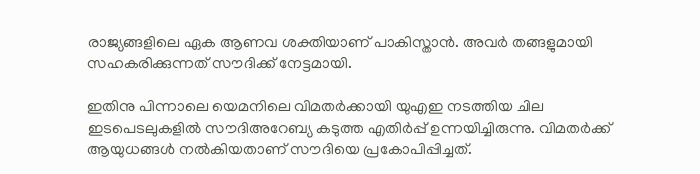രാജ്യങ്ങളിലെ ഏക ആണവ ശക്തിയാണ് പാകിസ്താന്‍. അവര്‍ തങ്ങളുമായി സഹകരിക്കുന്നത് സൗദിക്ക് നേട്ടമായി.

ഇതിനു പിന്നാലെ യെമനിലെ വിമതര്‍ക്കായി യുഎഇ നടത്തിയ ചില ഇടപെടലുകളില്‍ സൗദിഅറേബ്യ കടുത്ത എതിര്‍പ്പ് ഉന്നയിച്ചിരുന്നു. വിമതര്‍ക്ക് ആയുധങ്ങള്‍ നല്‍കിയതാണ് സൗദിയെ പ്രകോപിപ്പിച്ചത്.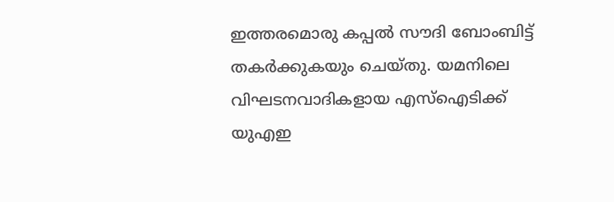ഇത്തരമൊരു കപ്പല്‍ സൗദി ബോംബിട്ട് തകര്‍ക്കുകയും ചെയ്തു. യമനിലെ വിഘടനവാദികളായ എസ്‌ഐടിക്ക് യുഎഇ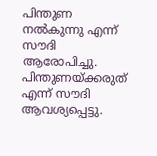പിന്തുണ നല്‍കുന്നു എന്ന് സൗദി ആരോപിച്ചു. പിന്തുണയ്ക്കരുത് എന്ന് സൗദി ആവശ്യപ്പെട്ടു.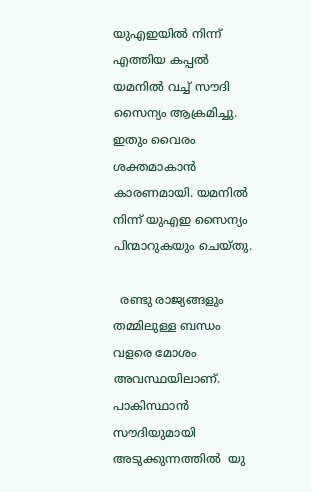യുഎഇയില്‍ നിന്ന് എത്തിയ കപ്പല്‍ യമനില്‍ വച്ച് സൗദി സൈന്യം ആക്രമിച്ചു. ഇതും വൈരം ശക്തമാകാന്‍ കാരണമായി. യമനില്‍ നിന്ന് യുഎഇ സൈന്യം പിന്മാറുകയും ചെയ്തു.

  രണ്ടു രാജ്യങ്ങളും തമ്മിലുള്ള ബന്ധം വളരെ മോശം അവസ്ഥയിലാണ്. പാകിസ്ഥാൻ സൗദിയുമായി അടുക്കുന്നത്തിൽ  യു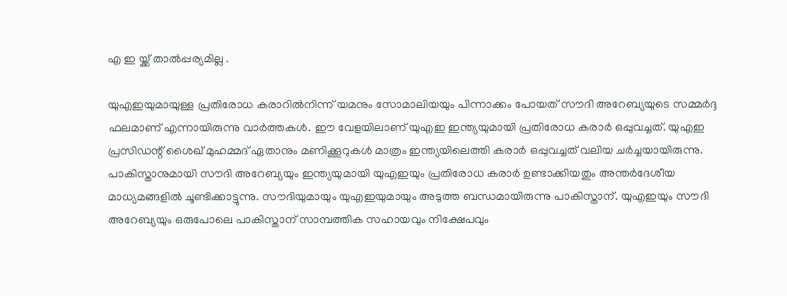എ ഇ യ്ക്ക് താൽപ്പര്യമില്ല .

യുഎഇയുമായുള്ള പ്രതിരോധ കരാറില്‍നിന്ന് യമനും സോമാലിയയും പിന്നാക്കം പോയത് സൗദി അറേബ്യയുടെ സമ്മര്‍ദ്ദ ഫലമാണ് എന്നായിരുന്നു വാര്‍ത്തകള്‍. ഈ വേളയിലാണ് യുഎഇ ഇന്ത്യയുമായി പ്രതിരോധ കരാര്‍ ഒപ്പുവച്ചത്. യുഎഇ പ്രസിഡന്റ് ശൈഖ് മുഹമ്മദ് ഏതാനും മണിക്കൂറുകള്‍ മാത്രം ഇന്ത്യയിലെത്തി കരാര്‍ ഒപ്പുവച്ചത് വലിയ ചര്‍ച്ചയായിരുന്നു. പാകിസ്താനുമായി സൗദി അറേബ്യയും ഇന്ത്യയുമായി യുഎഇയും പ്രതിരോധ കരാര്‍ ഉണ്ടാക്കിയതും അന്തര്‍ദേശീയ മാധ്യമങ്ങളില്‍ ചൂണ്ടിക്കാട്ടുന്നു. സൗദിയുമായും യുഎഇയുമായും അടുത്ത ബന്ധമായിരുന്നു പാകിസ്താന്. യുഎഇയും സൗദി അറേബ്യയും ഒരുപോലെ പാകിസ്താന് സാമ്പത്തിക സഹായവും നിക്ഷേപവും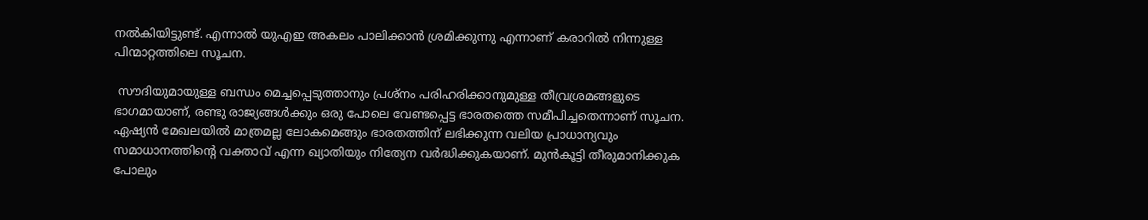നല്‍കിയിട്ടുണ്ട്. എന്നാല്‍ യുഎഇ അകലം പാലിക്കാന്‍ ശ്രമിക്കുന്നു എന്നാണ് കരാറില്‍ നിന്നുള്ള പിന്മാറ്റത്തിലെ സൂചന.

 സൗദിയുമായുള്ള ബന്ധം മെച്ചപ്പെടുത്താനും പ്രശ്‌നം പരിഹരിക്കാനുമുള്ള തീവ്രശ്രമങ്ങളുടെ ഭാഗമായാണ്, രണ്ടു രാജ്യങ്ങള്‍ക്കും ഒരു പോലെ വേണ്ടപ്പെട്ട ഭാരതത്തെ സമീപിച്ചതെന്നാണ് സൂചന. ഏഷ്യന്‍ മേഖലയില്‍ മാത്രമല്ല ലോകമെങ്ങും ഭാരതത്തിന് ലഭിക്കുന്ന വലിയ പ്രാധാന്യവും സമാധാനത്തിന്റെ വക്താവ് എന്ന ഖ്യാതിയും നിത്യേന വര്‍ദ്ധിക്കുകയാണ്. മുന്‍കൂട്ടി തീരുമാനിക്കുക പോലും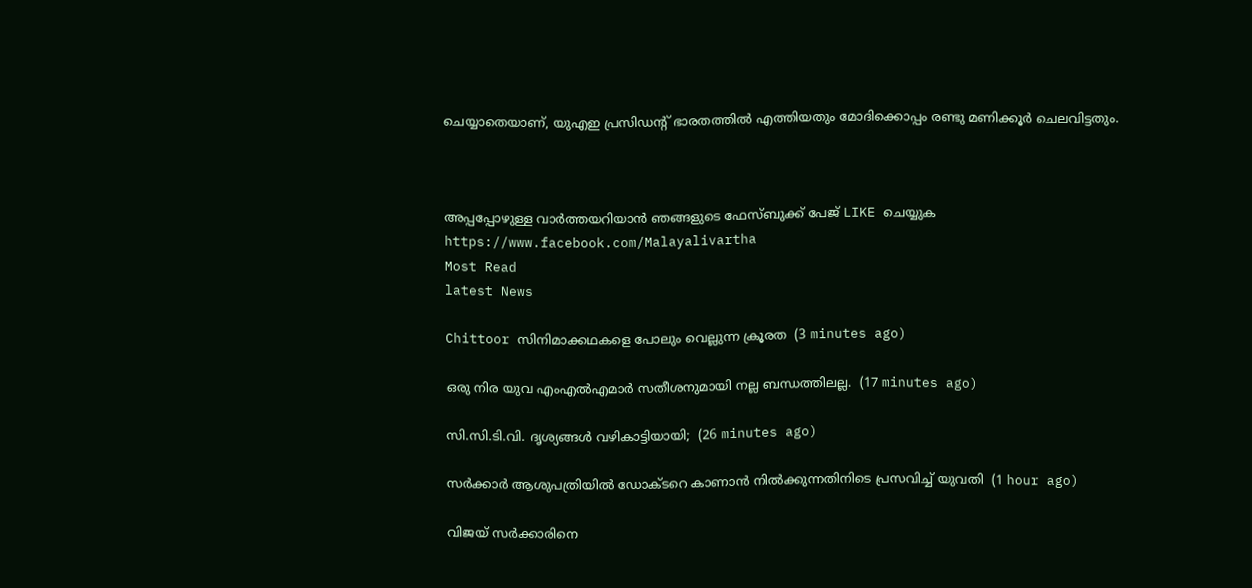ചെയ്യാതെയാണ്, യുഎഇ പ്രസിഡന്റ് ഭാരതത്തില്‍ എത്തിയതും മോദിക്കൊപ്പം രണ്ടു മണിക്കൂര്‍ ചെലവിട്ടതും.



അപ്പപ്പോഴുള്ള വാര്‍ത്തയറിയാന്‍ ഞങ്ങളുടെ ഫേസ്‌ബുക്ക്‌ പേജ് LIKE ചെയ്യുക
https://www.facebook.com/Malayalivartha
Most Read
latest News

Chittoor സിനിമാക്കഥകളെ പോലും വെല്ലുന്ന ക്രൂരത  (3 minutes ago)

ഒരു നിര യുവ എംഎല്‍എമാർ സതീശനുമായി നല്ല ബന്ധത്തിലല്ല.  (17 minutes ago)

സി.സി.ടി.വി. ദൃശ്യങ്ങള്‍ വഴികാട്ടിയായി;  (26 minutes ago)

സര്‍ക്കാര്‍ ആശുപത്രിയില്‍ ഡോക്ടറെ കാണാന്‍ നില്‍ക്കുന്നതിനിടെ പ്രസവിച്ച് യുവതി  (1 hour ago)

വിജയ് സര്‍ക്കാരിനെ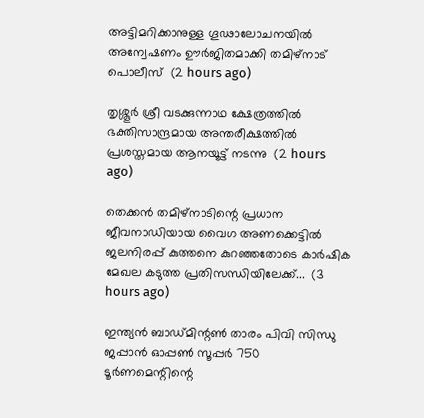അട്ടിമറിക്കാനുള്ള ഗൂഢാലോചനയില്‍ അന്വേഷണം ഊര്‍ജിതമാക്കി തമിഴ്‌നാട് പൊലീസ്  (2 hours ago)

തൃശ്ശൂർ ശ്രീ വടക്കുന്നാഥ ക്ഷേത്രത്തിൽ ഭക്തിസാന്ദ്രമായ അന്തരീക്ഷത്തിൽ പ്രശസ്തമായ ആനയൂട്ട് നടന്നു  (2 hours ago)

തെക്കൻ തമിഴ്‌നാടിന്റെ പ്രധാന ജീവനാഡിയായ വൈഗ അണക്കെട്ടിൽ ജലനിരപ്പ് കുത്തനെ കുറഞ്ഞതോടെ കാർഷിക മേഖല കടുത്ത പ്രതിസന്ധിയിലേക്ക്...  (3 hours ago)

ഇന്ത്യൻ ബാഡ്മിന്റൺ താരം പിവി സിന്ധു ജപ്പാൻ ഓപ്പൺ സൂപ്പർ 750 ടൂർണമെന്റിന്റെ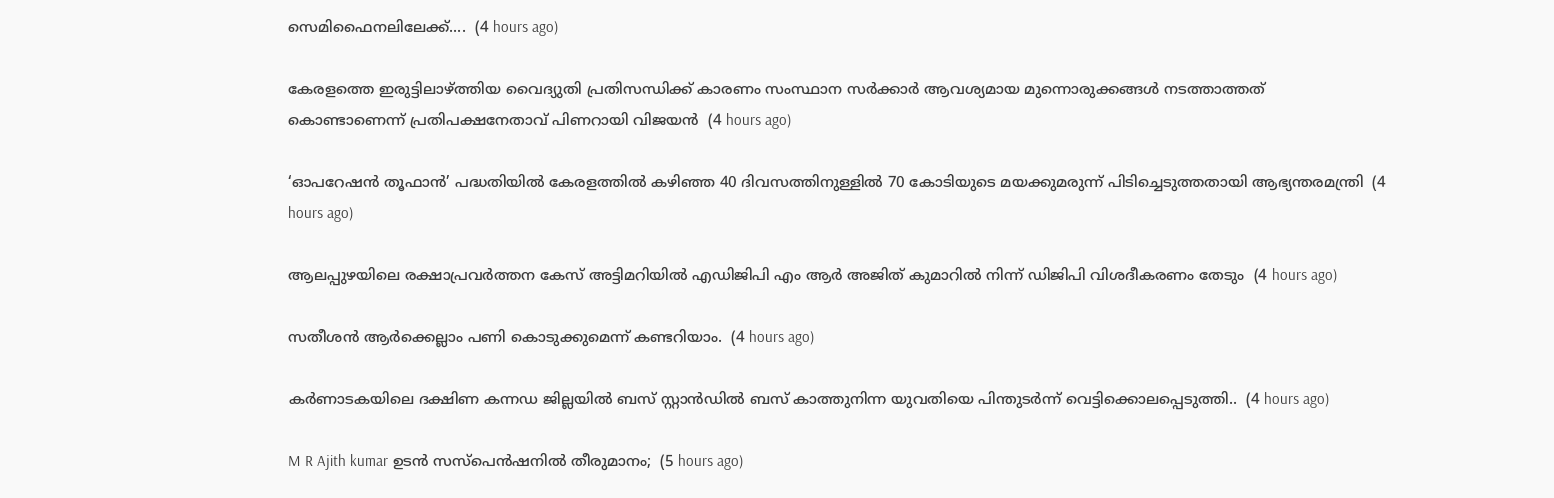സെമിഫൈനലിലേക്ക്....  (4 hours ago)

കേരളത്തെ ഇരുട്ടിലാഴ്‌ത്തിയ വൈദ്യുതി പ്രതിസന്ധിക്ക് കാരണം സംസ്ഥാന സർക്കാർ ആവശ്യമായ മുന്നൊരുക്കങ്ങൾ നടത്താത്തത് കൊണ്ടാണെന്ന് പ്രതിപക്ഷനേതാവ് പിണറായി വിജയൻ  (4 hours ago)

‘ഓപറേഷൻ തൂഫാൻ’ പദ്ധതിയിൽ കേരളത്തിൽ കഴിഞ്ഞ 40 ദിവസത്തിനുള്ളിൽ 70 കോടിയുടെ മയക്കുമരുന്ന് പിടിച്ചെടുത്തതായി ആഭ്യന്തരമന്ത്രി  (4 hours ago)

ആലപ്പുഴയിലെ രക്ഷാപ്രവർത്തന കേസ് അട്ടിമറിയിൽ എഡിജിപി എം ആർ അജിത് കുമാറിൽ നിന്ന് ‌ഡിജിപി വിശദീകരണം തേടും  (4 hours ago)

സതീശൻ ആർക്കെല്ലാം പണി കൊടുക്കുമെന്ന് കണ്ടറിയാം.  (4 hours ago)

കർണാടകയിലെ ദക്ഷിണ കന്നഡ ജില്ലയിൽ ബസ് സ്റ്റാൻഡിൽ ബസ് കാത്തുനിന്ന യുവതിയെ പിന്തുടർന്ന് വെട്ടിക്കൊലപ്പെടുത്തി..  (4 hours ago)

M R Ajith kumar ഉടന്‍ സസ്‌പെന്‍ഷനില്‍ തീരുമാനം;  (5 hours ago)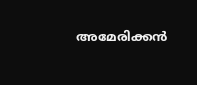അമേരിക്കൻ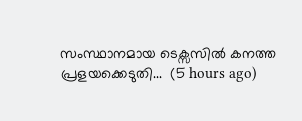സംസ്ഥാനമായ ടെക്സസിൽ കനത്ത പ്രളയക്കെടുതി...  (5 hours ago)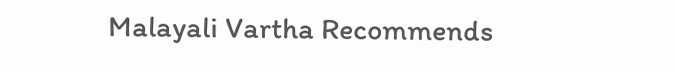Malayali Vartha Recommends